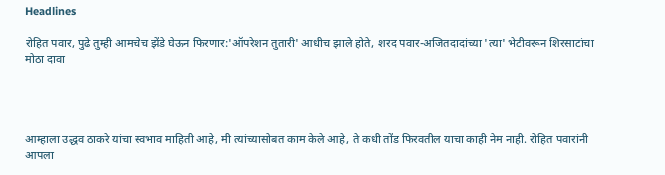Headlines

रोहित पवार, पुढे तुम्ही आमचेच झेंडे घेऊन फिरणार:'ऑपरेशन तुतारी' आधीच झाले होते, शरद पवार-अजितदादांच्या 'त्या' भेटीवरून शिरसाटांचा मोठा दावा




आम्हाला उद्धव ठाकरे यांचा स्वभाव माहिती आहे, मी त्यांच्यासोबत काम केले आहे, ते कधी तोंड फिरवतील याचा काही नेम नाही. रोहित पवारांनी आपला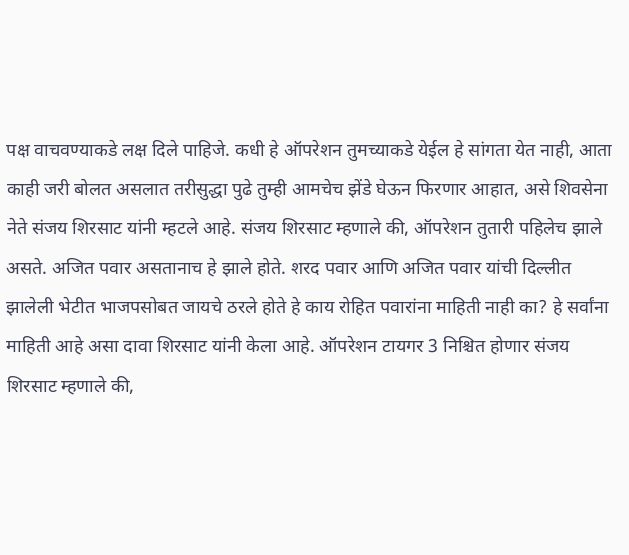पक्ष वाचवण्याकडे लक्ष दिले पाहिजे. कधी हे ऑपरेशन तुमच्याकडे येईल हे सांगता येत नाही, आता काही जरी बोलत असलात तरीसुद्धा पुढे तुम्ही आमचेच झेंडे घेऊन फिरणार आहात, असे शिवसेना नेते संजय शिरसाट यांनी म्हटले आहे. संजय शिरसाट म्हणाले की, ऑपरेशन तुतारी पहिलेच झाले असते. अजित पवार असतानाच हे झाले होते. शरद पवार आणि अजित पवार यांची दिल्लीत झालेली भेटीत भाजपसोबत जायचे ठरले होते हे काय रोहित पवारांना माहिती नाही का? हे सर्वांना माहिती आहे असा दावा शिरसाट यांनी केला आहे. ऑपरेशन टायगर 3 निश्चित होणार संजय शिरसाट म्हणाले की,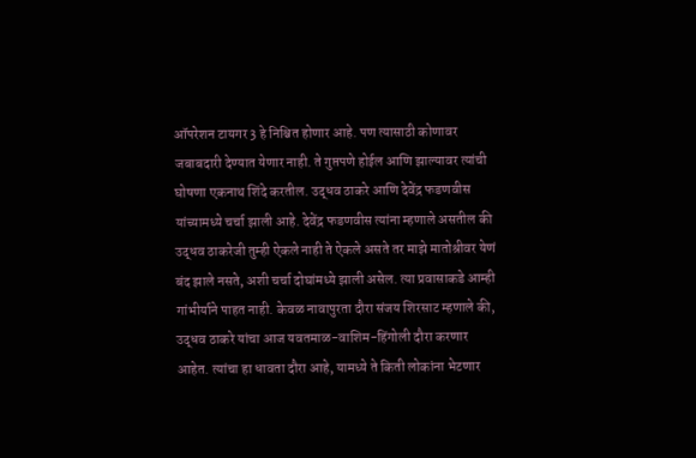ऑपरेशन टायगर 3 हे निश्चित होणार आहे. पण त्यासाठी कोणावर जबाबदारी देण्यात येणार नाही. ते गुप्तपणे होईल आणि झाल्यावर त्यांची घोषणा एकनाथ शिंदे करतील. उद्धव ठाकरे आणि देवेंद्र फडणवीस यांच्यामध्ये चर्चा झाली आहे. देवेंद्र फडणवीस त्यांना म्हणाले असतील की उद्धव ठाकरेजी तुम्ही ऐकले नाही ते ऐकले असते तर माझे मातोश्रीवर येणं बंद झाले नसते, अशी चर्चा दोघांमध्ये झाली असेल. त्या प्रवासाकडे आम्ही गांभीर्याने पाहत नाही. केवळ नावापुरता दौरा संजय शिरसाट म्हणाले की, उद्धव ठाकरे यांचा आज यवतमाळ-वाशिम-हिंगोली दौरा करणार आहेत. त्यांचा हा धावता दौरा आहे, यामध्ये ते किती लोकांना भेटणार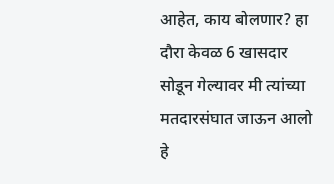आहेत, काय बोलणार? हा दौरा केवळ 6 खासदार सोडून गेल्यावर मी त्यांच्या मतदारसंघात जाऊन आलो हे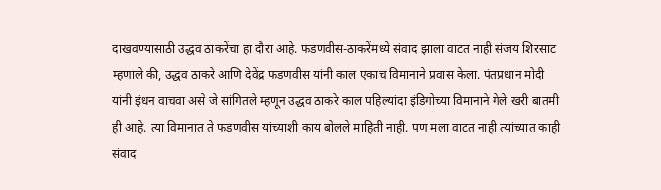दाखवण्यासाठी उद्धव ठाकरेंचा हा दौरा आहे. फडणवीस-ठाकरेंमध्ये संवाद झाला वाटत नाही संजय शिरसाट म्हणाले की, उद्धव ठाकरे आणि देवेंद्र फडणवीस यांनी काल एकाच विमानाने प्रवास केला. पंतप्रधान मोदी यांनी इंधन वाचवा असे जे सांगितले म्हणून उद्धव ठाकरे काल पहिल्यांदा इंडिगोच्या विमानाने गेले खरी बातमी ही आहे. त्या विमानात ते फडणवीस यांच्याशी काय बोलले माहिती नाही. पण मला वाटत नाही त्यांच्यात काही संवाद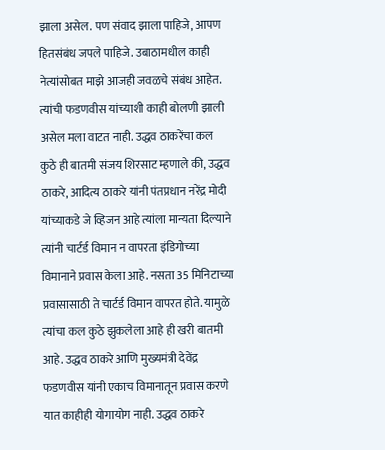झाला असेल. पण संवाद झाला पाहिजे, आपण हितसंबंध जपले पाहिजे. उबाठामधील काही नेत्यांसोबत माझे आजही जवळचे संबंध आहेत. त्यांची फडणवीस यांच्याशी काही बोलणी झाली असेल मला वाटत नाही. उद्धव ठाकरेंचा कल कुठे ही बातमी संजय शिरसाट म्हणाले की, उद्धव ठाकरे, आदित्य ठाकरे यांनी पंतप्रधान नरेंद्र मोदी यांच्याकडे जे व्हिजन आहे त्यांला मान्यता दिल्याने त्यांनी चार्टर्ड विमान न वापरता इंडिगोच्या विमानाने प्रवास केला आहे. नसता 35 मिनिटाच्या प्रवासासाठी ते चार्टर्ड विमान वापरत होते. यामुळे त्यांचा कल कुठे झुकलेला आहे ही खरी बातमी आहे. उद्धव ठाकरे आणि मुख्यमंत्री देवेंद्र फडणवीस यांनी एकाच विमानातून प्रवास करणे यात काहीही योगायोग नाही. उद्धव ठाकरे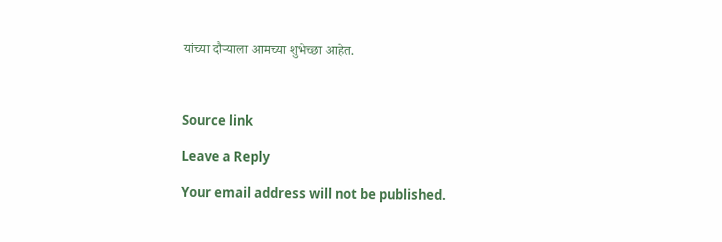यांच्या दौऱ्याला आमच्या शुभेच्छा आहेत.



Source link

Leave a Reply

Your email address will not be published.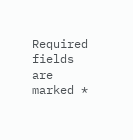Required fields are marked *